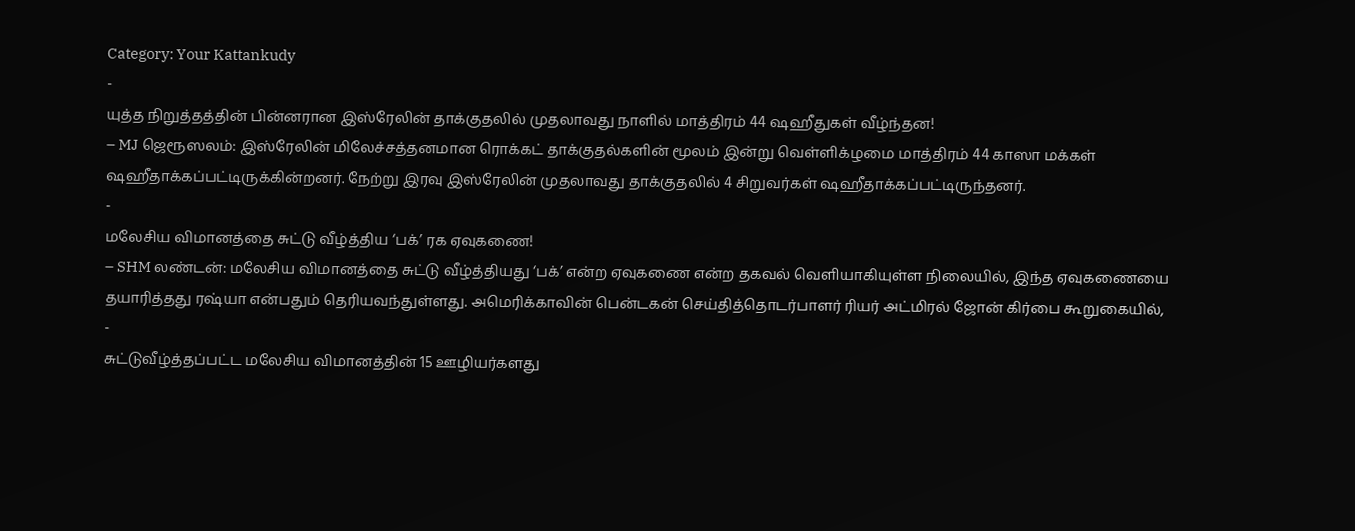Category: Your Kattankudy
-
யுத்த நிறுத்தத்தின் பின்னரான இஸ்ரேலின் தாக்குதலில் முதலாவது நாளில் மாத்திரம் 44 ஷஹீதுகள் வீழ்ந்தன!
– MJ ஜெரூஸலம்: இஸ்ரேலின் மிலேச்சத்தனமான ரொக்கட் தாக்குதல்களின் மூலம் இன்று வெள்ளிக்ழமை மாத்திரம் 44 காஸா மக்கள் ஷஹீதாக்கப்பட்டிருக்கின்றனர். நேற்று இரவு இஸ்ரேலின் முதலாவது தாக்குதலில் 4 சிறுவர்கள் ஷஹீதாக்கப்பட்டிருந்தனர்.
-
மலேசிய விமானத்தை சுட்டு வீழ்த்திய ‘பக்’ ரக ஏவுகணை!
– SHM லண்டன்: மலேசிய விமானத்தை சுட்டு வீழ்த்தியது ‘பக்’ என்ற ஏவுகணை என்ற தகவல் வெளியாகியுள்ள நிலையில், இந்த ஏவுகணையை தயாரித்தது ரஷ்யா என்பதும் தெரியவந்துள்ளது. அமெரிக்காவின் பென்டகன் செய்தித்தொடர்பாளர் ரியர் அட்மிரல் ஜோன் கிர்பை கூறுகையில்,
-
சுட்டுவீழ்த்தப்பட்ட மலேசிய விமானத்தின் 15 ஊழியர்களது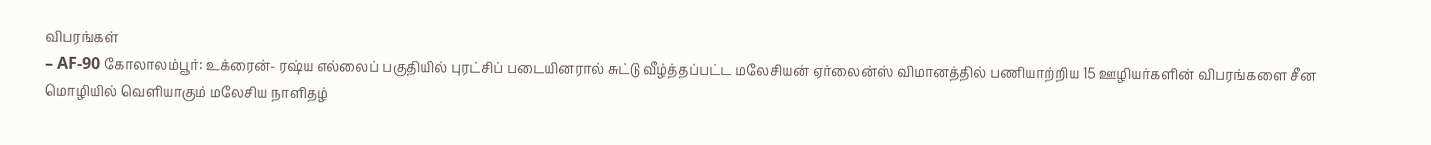விபரங்கள்
– AF-90 கோலாலம்பூர்: உக்ரைன்- ரஷ்ய எல்லைப் பகுதியில் புரட்சிப் படையினரால் சுட்டு வீழ்த்தப்பட்ட மலேசியன் ஏர்லைன்ஸ் விமானத்தில் பணியாற்றிய 15 ஊழியர்களின் விபரங்களை சீன மொழியில் வெளியாகும் மலேசிய நாளிதழ்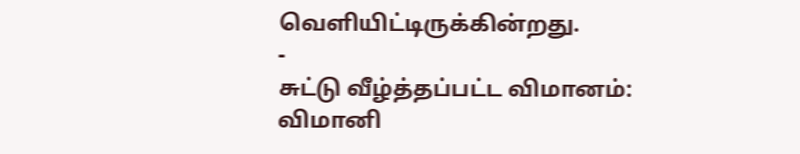வெளியிட்டிருக்கின்றது.
-
சுட்டு வீழ்த்தப்பட்ட விமானம்: விமானி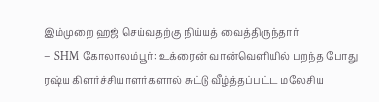இம்முறை ஹஜ் செய்வதற்கு நிய்யத் வைத்திருந்தார்
– SHM கோலாலம்பூர்: உக்ரைன் வான்வெளியில் பறந்த போது ரஷ்ய கிளர்ச்சியாளர்களால் சுட்டு வீழ்த்தப்பட்ட மலேசிய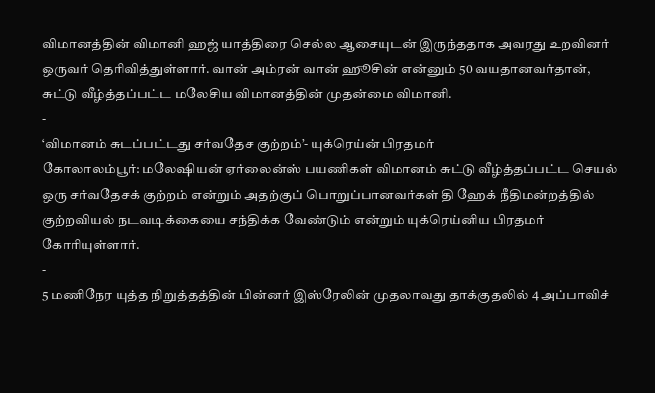விமானத்தின் விமானி ஹஜ் யாத்திரை செல்ல ஆசையுடன் இருந்ததாக அவரது உறவினர் ஒருவர் தெரிவித்துள்ளார். வான் அம்ரன் வான் ஹூசின் என்னும் 50 வயதானவர்தான், சுட்டு வீழ்த்தப்பட்ட மலேசிய விமானத்தின் முதன்மை விமானி.
-
‘விமானம் சுடப்பட்டது சர்வதேச குற்றம்’- யுக்ரெய்ன் பிரதமர்
கோலாலம்பூர்: மலேஷியன் ஏர்லைன்ஸ் பயணிகள் விமானம் சுட்டு வீழ்த்தப்பட்ட செயல் ஒரு சர்வதேசக் குற்றம் என்றும் அதற்குப் பொறுப்பானவர்கள் தி ஹேக் நீதிமன்றத்தில் குற்றவியல் நடவடிக்கையை சந்திக்க வேண்டும் என்றும் யுக்ரெய்னிய பிரதமர் கோரியுள்ளார்.
-
5 மணிநேர யுத்த நிறுத்தத்தின் பின்னர் இஸ்ரேலின் முதலாவது தாக்குதலில் 4 அப்பாவிச்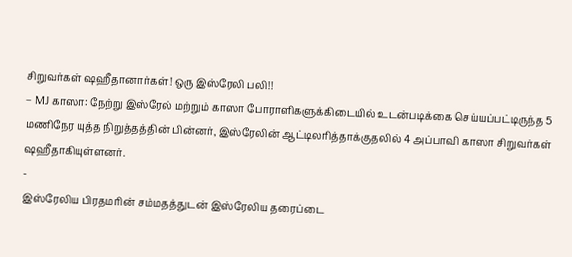சிறுவர்கள் ஷஹீதானார்கள்! ஒரு இஸ்ரேலி பலி!!
– MJ காஸா: நேற்று இஸ்ரேல் மற்றும் காஸா போராளிகளுக்கிடையில் உடன்படிக்கை செய்யப்பட்டிருந்த 5 மணிநேர யுத்த நிறுத்தத்தின் பின்னர், இஸ்ரேலின் ஆட்டிலரித்தாக்குதலில் 4 அப்பாவி காஸா சிறுவர்கள் ஷஹீதாகியுள்ளனர்.
-
இஸ்ரேலிய பிரதமரின் சம்மதத்துடன் இஸ்ரேலிய தரைப்டை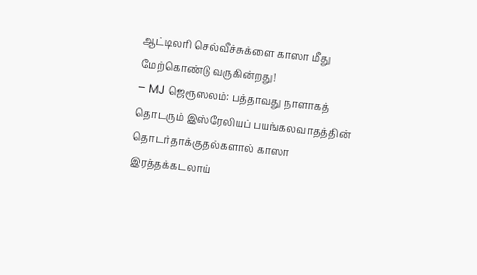ஆட்டிலரி செல்வீச்சுக்ளை காஸா மீது மேற்கொண்டு வருகின்றது!
– MJ ஜெரூஸலம்: பத்தாவது நாளாகத் தொடரும் இஸ்ரேலியப் பயங்கலவாதத்தின் தொடர்தாக்குதல்களால் காஸா இரத்தக்கடலாய்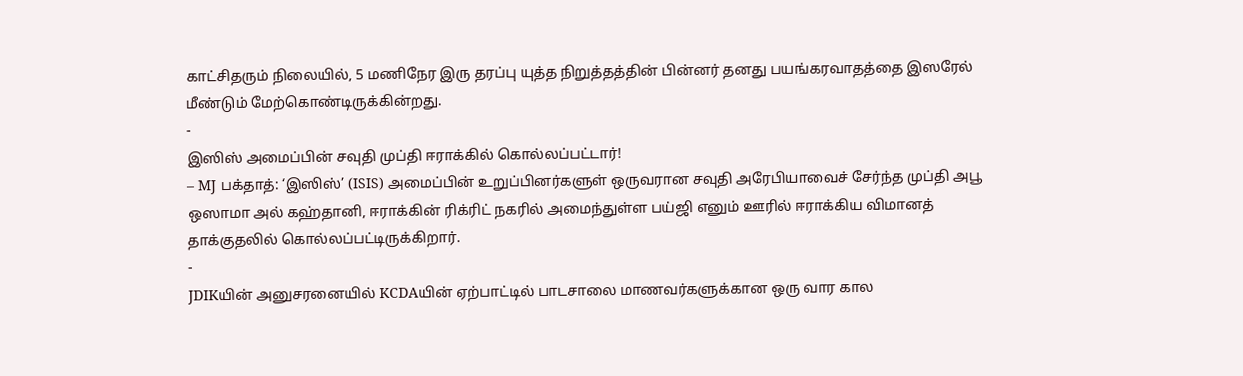காட்சிதரும் நிலையில், 5 மணிநேர இரு தரப்பு யுத்த நிறுத்தத்தின் பின்னர் தனது பயங்கரவாதத்தை இஸரேல் மீண்டும் மேற்கொண்டிருக்கின்றது.
-
இஸிஸ் அமைப்பின் சவுதி முப்தி ஈராக்கில் கொல்லப்பட்டார்!
– MJ பக்தாத்: ‘இஸிஸ்’ (ISIS) அமைப்பின் உறுப்பினர்களுள் ஒருவரான சவுதி அரேபியாவைச் சேர்ந்த முப்தி அபூ ஒஸாமா அல் கஹ்தானி, ஈராக்கின் ரிக்ரிட் நகரில் அமைந்துள்ள பய்ஜி எனும் ஊரில் ஈராக்கிய விமானத் தாக்குதலில் கொல்லப்பட்டிருக்கிறார்.
-
JDIKயின் அனுசரனையில் KCDAயின் ஏற்பாட்டில் பாடசாலை மாணவர்களுக்கான ஒரு வார கால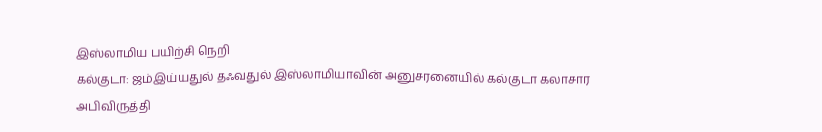இஸ்லாமிய பயிற்சி நெறி
கல்குடா: ஜம்இய்யதுல் தஃவதுல் இஸ்லாமியாவின் அனுசரனையில் கல்குடா கலாசார அபிவிருத்தி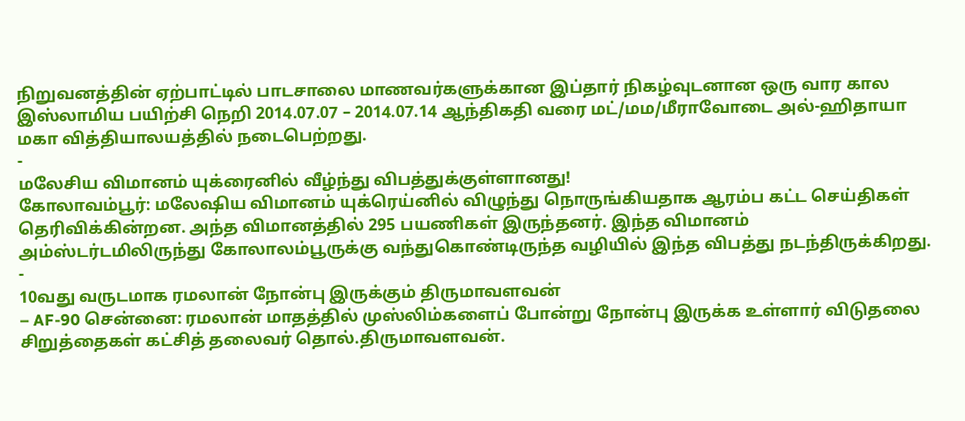நிறுவனத்தின் ஏற்பாட்டில் பாடசாலை மாணவர்களுக்கான இப்தார் நிகழ்வுடனான ஒரு வார கால இஸ்லாமிய பயிற்சி நெறி 2014.07.07 – 2014.07.14 ஆந்திகதி வரை மட்/மம/மீராவோடை அல்-ஹிதாயா மகா வித்தியாலயத்தில் நடைபெற்றது.
-
மலேசிய விமானம் யுக்ரைனில் வீழ்ந்து விபத்துக்குள்ளானது!
கோலாவம்பூர்: மலேஷிய விமானம் யுக்ரெய்னில் விழுந்து நொருங்கியதாக ஆரம்ப கட்ட செய்திகள் தெரிவிக்கின்றன. அந்த விமானத்தில் 295 பயணிகள் இருந்தனர். இந்த விமானம் அம்ஸ்டர்டமிலிருந்து கோலாலம்பூருக்கு வந்துகொண்டிருந்த வழியில் இந்த விபத்து நடந்திருக்கிறது.
-
10வது வருடமாக ரமலான் நோன்பு இருக்கும் திருமாவளவன்
– AF-90 சென்னை: ரமலான் மாதத்தில் முஸ்லிம்களைப் போன்று நோன்பு இருக்க உள்ளார் விடுதலை சிறுத்தைகள் கட்சித் தலைவர் தொல்.திருமாவளவன்.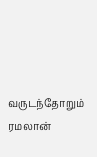வருடந்தோறும் ரமலான்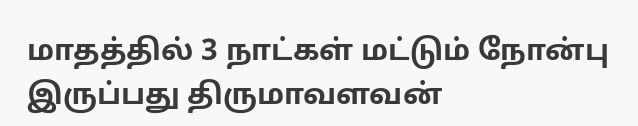மாதத்தில் 3 நாட்கள் மட்டும் நோன்பு இருப்பது திருமாவளவன்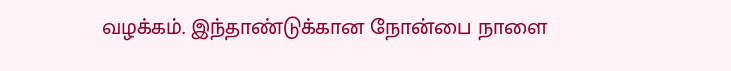வழக்கம். இந்தாண்டுக்கான நோன்பை நாளை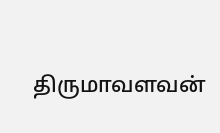திருமாவளவன்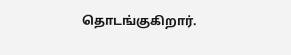தொடங்குகிறார்.